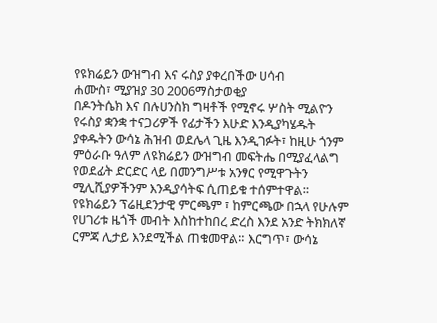የዩክሬይን ውዝግብ እና ሩስያ ያቀረበችው ሀሳብ
ሐሙስ፣ ሚያዝያ 30 2006ማስታወቂያ
በዶንትሴክ እና በሉሀንስክ ግዛቶች የሚኖሩ ሦስት ሚልዮን የሩስያ ቋንቋ ተናጋሪዎች የፊታችን እሁድ እንዲያካሄዱት ያቀዱትን ውሳኔ ሕዝብ ወደሌላ ጊዜ እንዲገፉት፣ ከዚሁ ጎንም ምዕራቡ ዓለም ለዩክሬይን ውዝግብ መፍትሔ በሚያፈላልግ የወደፊት ድርድር ላይ በመንግሥቱ አንፃር የሚዋጉትን ሚሊሺያዎችንም እንዲያሳትፍ ሲጠይቁ ተሰምተዋል። የዩክሬይን ፕሬዚደንታዊ ምርጫም ፣ ከምርጫው በኋላ የሁሉም የሀገሪቱ ዜጎች መብት እስከተከበረ ድረስ እንደ አንድ ትክክለኛ ርምጃ ሊታይ እንደሚችል ጠቁመዋል። እርግጥ፣ ውሳኔ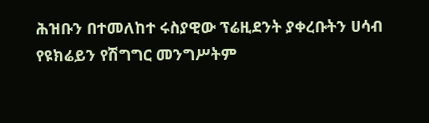ሕዝቡን በተመለከተ ሩስያዊው ፕሬዚደንት ያቀረቡትን ሀሳብ የዩክሬይን የሽግግር መንግሥትም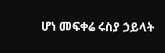ሆነ መፍቀሬ ሩስያ ኃይላት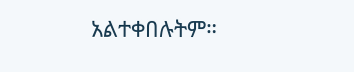አልተቀበሉትም።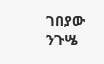ገበያው ንጉሤ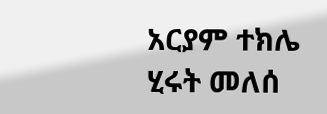አርያም ተክሌ
ሂሩት መለሰ